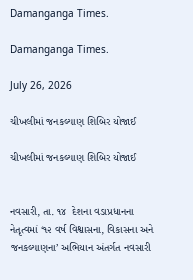Damanganga Times.

Damanganga Times.

July 26, 2026

ચીખલીમાં જનકલ્યાણ શિબિર યોજાઈ

ચીખલીમાં જનકલ્યાણ શિબિર યોજાઈ


નવસારી, તા. ૧૪  દેશના વડાપ્રધાનના નેતૃત્વમાં ‘૧૨ વર્ષ વિશ્વાસના, વિકાસના અને જનકલ્યાણના’ અભિયાન અંતર્ગત નવસારી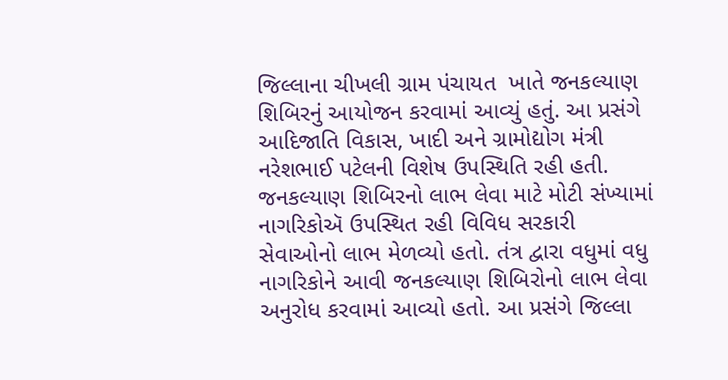જિલ્લાના ચીખલી ગ્રામ પંચાયત  ખાતે જનકલ્યાણ શિબિરનું આયોજન કરવામાં આવ્યું હતું. આ પ્રસંગે આદિજાતિ વિકાસ, ખાદી અને ગ્રામોદ્યોગ મંત્રી નરેશભાઈ પટેલની વિશેષ ઉપસ્થિતિ રહી હતી. જનકલ્યાણ શિબિરનો લાભ લેવા માટે મોટી સંખ્યામાં નાગરિકોઍ ઉપસ્થિત રહી વિવિધ સરકારી સેવાઓનો લાભ મેળવ્યો હતો. તંત્ર દ્વારા વધુમાં વધુ નાગરિકોને આવી જનકલ્યાણ શિબિરોનો લાભ લેવા અનુરોધ કરવામાં આવ્યો હતો. આ પ્રસંગે જિલ્લા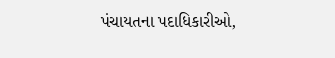પંચાયતના પદાધિકારીઓ,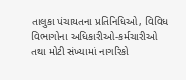તાલુકા પંચાયતના પ્રતિનિધિઓ, વિવિધ વિભાગોના અધિકારીઓ-કર્મચારીઓ તથા મોટી સંખ્યામાં નાગરિકો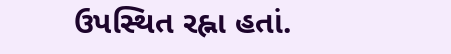ઉપસ્થિત રહ્ના હતાં.